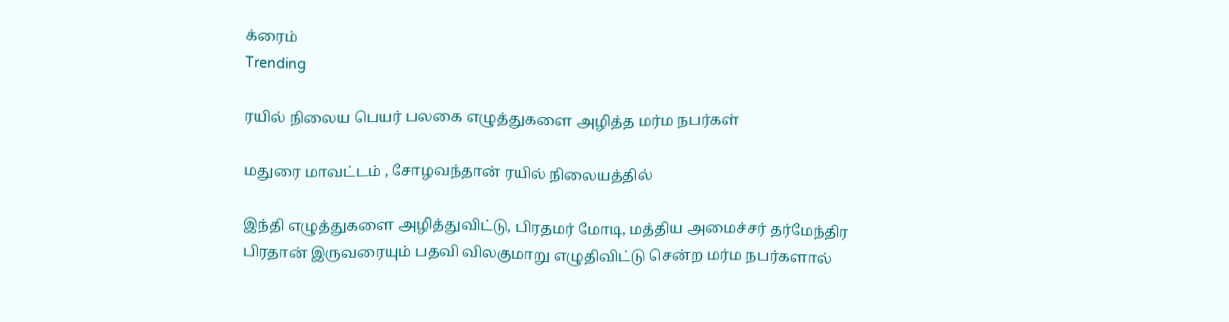க்ரைம்
Trending

ரயில் நிலைய பெயர் பலகை எழுத்துகளை அழித்த மர்ம நபர்கள்

மதுரை மாவட்டம் , சோழவந்தான் ரயில் நிலையத்தில்

இந்தி எழுத்துகளை அழித்துவிட்டு, பிரதமர் மோடி, மத்திய அமைச்சர் தர்மேந்திர பிரதான் இருவரையும் பதவி விலகுமாறு எழுதிவிட்டு சென்ற மர்ம நபர்களால்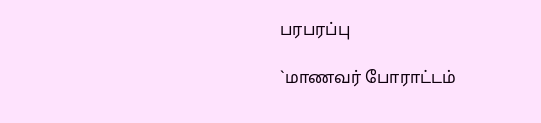பரபரப்பு

`மாணவர் போராட்டம்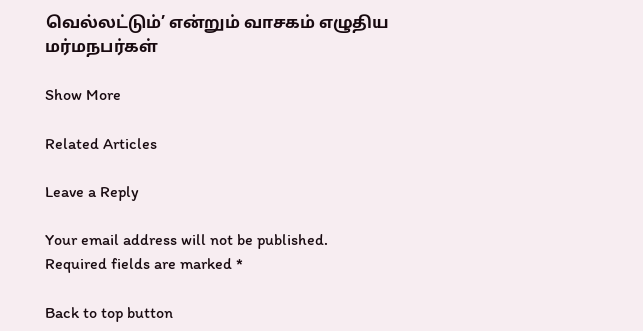வெல்லட்டும்’ என்றும் வாசகம் எழுதிய மர்மநபர்கள்

Show More

Related Articles

Leave a Reply

Your email address will not be published. Required fields are marked *

Back to top button